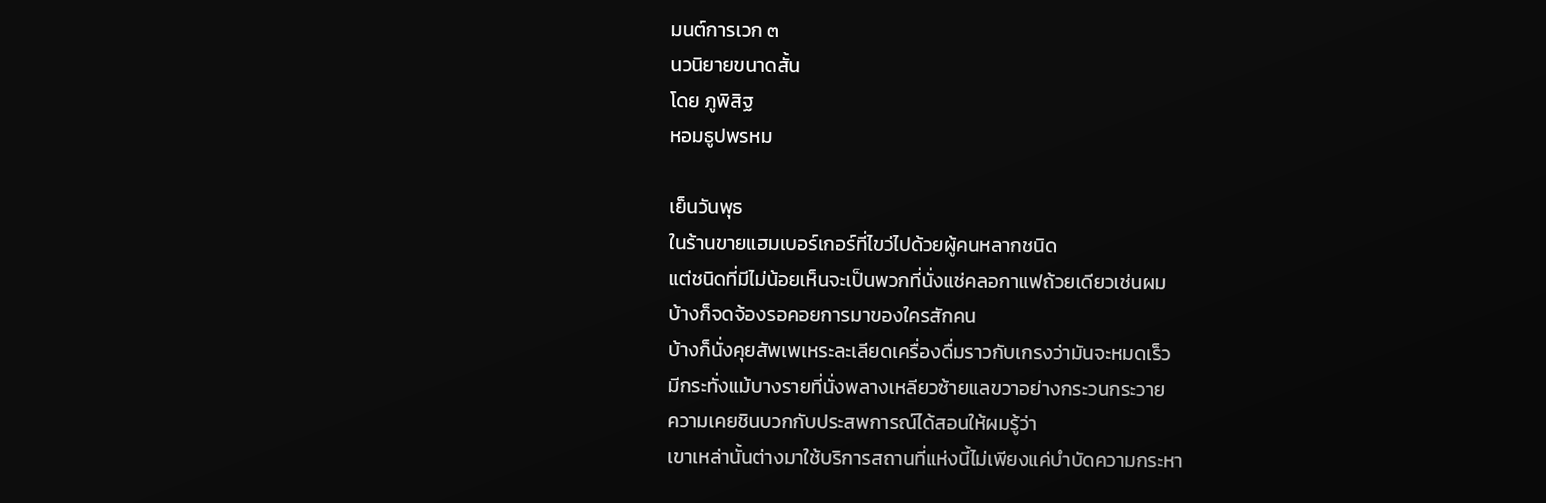มนต์การเวก ๓
นวนิยายขนาดสั้น
โดย ภูพิสิฐ
หอมธูปพรหม

เย็นวันพุธ
ในร้านขายแฮมเบอร์เกอร์ที่ไขว่ไปด้วยผู้คนหลากชนิด
แต่ชนิดที่มีไม่น้อยเห็นจะเป็นพวกที่นั่งแช่คลอกาแฟถ้วยเดียวเช่นผม
บ้างก็จดจ้องรอคอยการมาของใครสักคน
บ้างก็นั่งคุยสัพเพเหระละเลียดเครื่องดื่มราวกับเกรงว่ามันจะหมดเร็ว
มีกระทั่งแม้บางรายที่นั่งพลางเหลียวซ้ายแลขวาอย่างกระวนกระวาย
ความเคยชินบวกกับประสพการณ์ได้สอนให้ผมรู้ว่า
เขาเหล่านั้นต่างมาใช้บริการสถานที่แห่งนี้ไม่เพียงแค่บำบัดความกระหา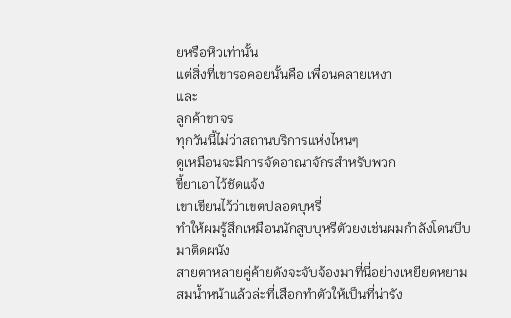ยหรือหิวเท่านั้น
แต่สิ่งที่เขารอคอยนั้นคือ เพื่อนคลายเหงา
และ
ลูกค้าขาจร
ทุกวันนี้ไม่ว่าสถานบริการแห่งไหนๆ
ดูเหมือนจะมีการจัดอาณาจักรสำหรับพวก
ขี้ยาเอาไว้ชัดแจ้ง
เขาเขียนไว้ว่าเขตปลอดบุหรี่
ทำให้ผมรู้สึกเหมือนนักสูบบุหรีตัวยงเช่นผมกำลังโดนบีบมาติดผนัง
สายตาหลายคู่ค้ายดังจะจับจ้องมาที่นี่อย่างเหยียดหยาม
สมน้ำหน้าแล้วล่ะที่เสือกทำตัวให้เป็นที่น่ารัง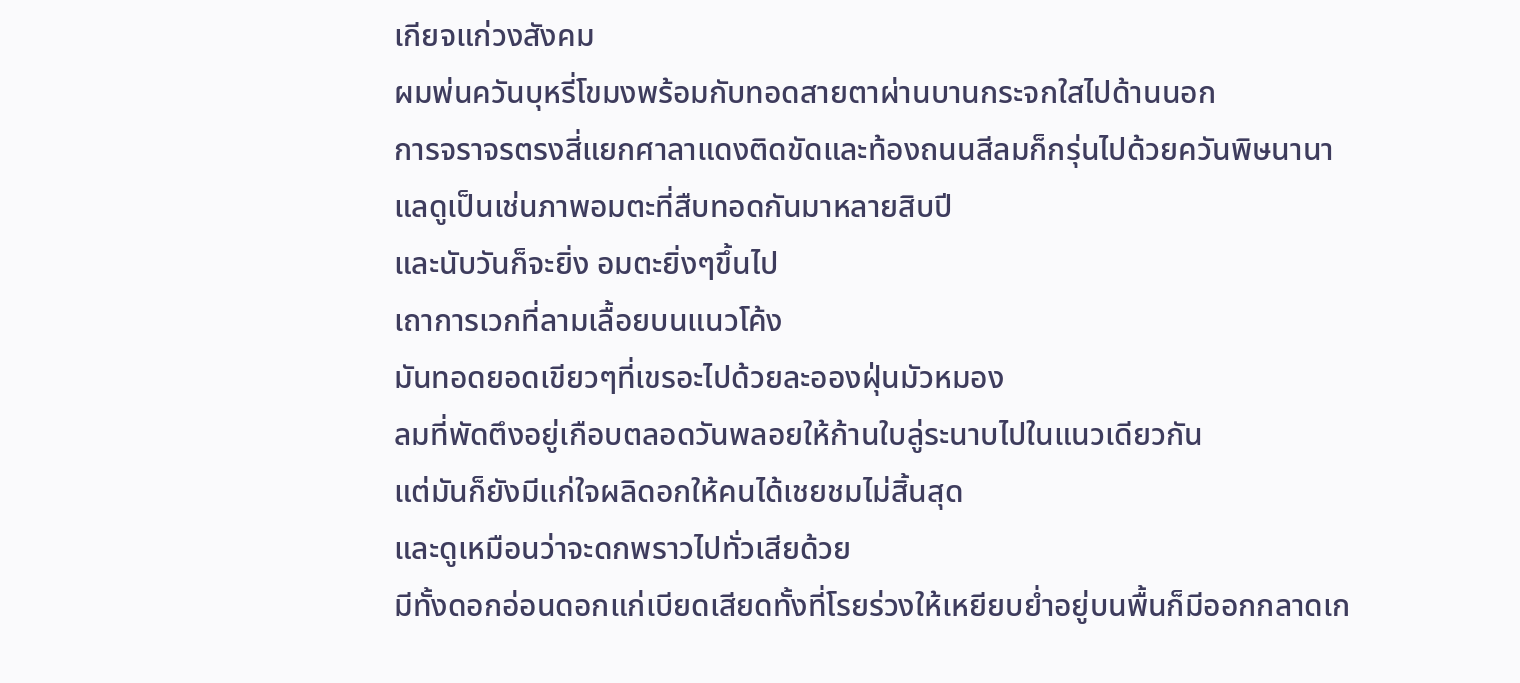เกียจแก่วงสังคม
ผมพ่นควันบุหรี่โขมงพร้อมกับทอดสายตาผ่านบานกระจกใสไปด้านนอก
การจราจรตรงสี่แยกศาลาแดงติดขัดและท้องถนนสีลมก็กรุ่นไปด้วยควันพิษนานา
แลดูเป็นเช่นภาพอมตะที่สืบทอดกันมาหลายสิบปี
และนับวันก็จะยิ่ง อมตะยิ่งๆขึ้นไป
เถาการเวกที่ลามเลื้อยบนแนวโค้ง
มันทอดยอดเขียวๆที่เขรอะไปด้วยละอองฝุ่นมัวหมอง
ลมที่พัดตึงอยู่เกือบตลอดวันพลอยให้ก้านใบลู่ระนาบไปในแนวเดียวกัน
แต่มันก็ยังมีแก่ใจผลิดอกให้คนได้เชยชมไม่สิ้นสุด
และดูเหมือนว่าจะดกพราวไปทั่วเสียด้วย
มีทั้งดอกอ่อนดอกแก่เบียดเสียดทั้งที่โรยร่วงให้เหยียบย่ำอยู่บนพื้นก็มีออกกลาดเก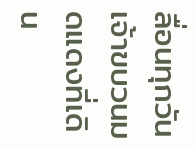ลื่อนทุกวัน
เจ้าขบวนมดแดงที่เดิน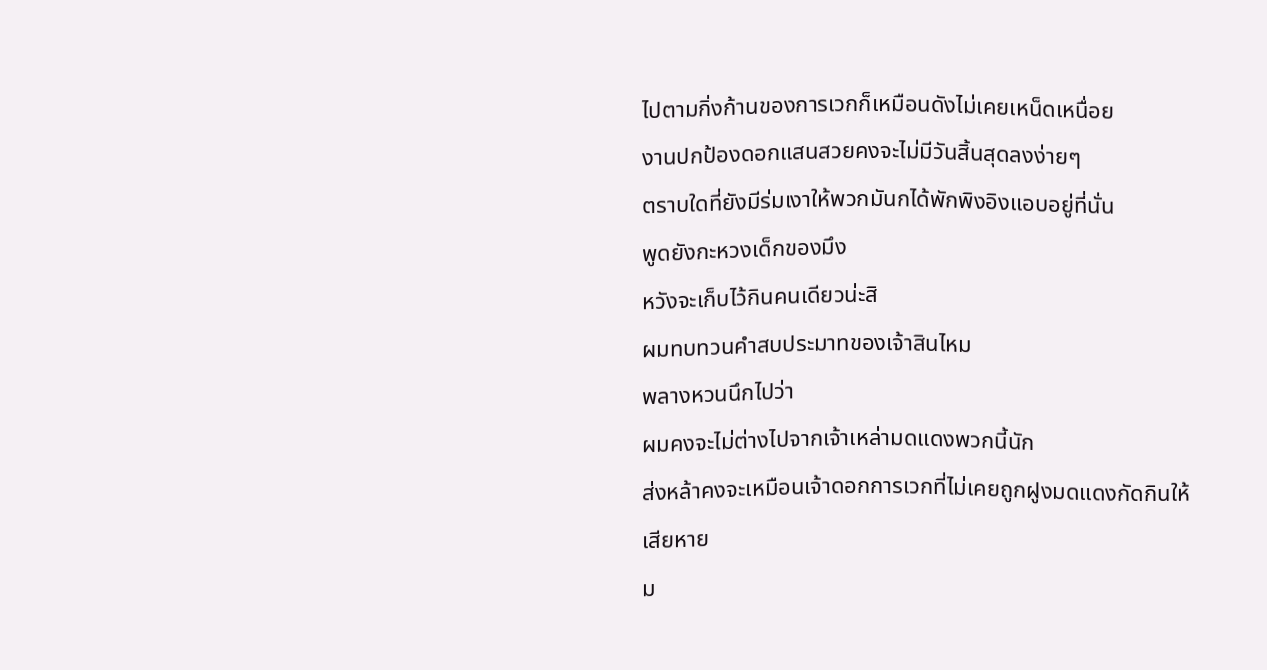ไปตามกิ่งก้านของการเวกก็เหมือนดังไม่เคยเหน็ดเหนื่อย
งานปกป้องดอกแสนสวยคงจะไม่มีวันสิ้นสุดลงง่ายๆ
ตราบใดที่ยังมีร่มเงาให้พวกมันกได้พักพิงอิงแอบอยู่ที่นั่น
พูดยังกะหวงเด็กของมึง
หวังจะเก็บไว้กินคนเดียวน่ะสิ
ผมทบทวนคำสบประมาทของเจ้าสินไหม
พลางหวนนึกไปว่า
ผมคงจะไม่ต่างไปจากเจ้าเหล่ามดแดงพวกนี้นัก
ส่งหล้าคงจะเหมือนเจ้าดอกการเวกที่ไม่เคยถูกฝูงมดแดงกัดกินให้เสียหาย
ม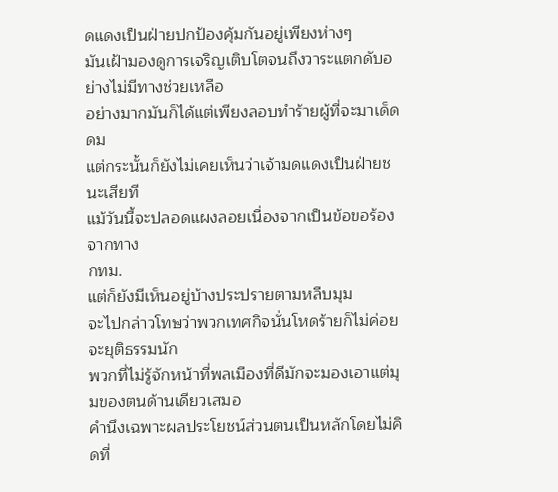ดแดงเป็นฝ่ายปกป้องคุ้มกันอยู่เพียงห่างๆ
มันเฝ้ามองดูการเจริญเติบโตจนถึงวาระแตกดับอย่างไม่มีทางช่วยเหลือ
อย่างมากมันก็ได้แต่เพียงลอบทำร้ายผู้ที่จะมาเด็ดดม
แต่กระนั้นก็ยังไม่เคยเห็นว่าเจ้ามดแดงเป็นฝ่ายชนะเสียที
แม้วันนี้จะปลอดแผงลอยเนื่องจากเป็นข้อขอร้องจากทาง
กทม.
แต่ก็ยังมีเห็นอยู่บ้างประปรายตามหลืบมุม
จะไปกล่าวโทษว่าพวกเทศกิจนั่นโหดร้ายก็ไม่ค่อยจะยุติธรรมนัก
พวกที่ไม่รู้จักหน้าที่พลเมืองที่ดีมักจะมองเอาแต่มุมของตนด้านเดียวเสมอ
คำนึงเฉพาะผลประโยชน์ส่วนตนเป็นหลักโดยไม่คิดที่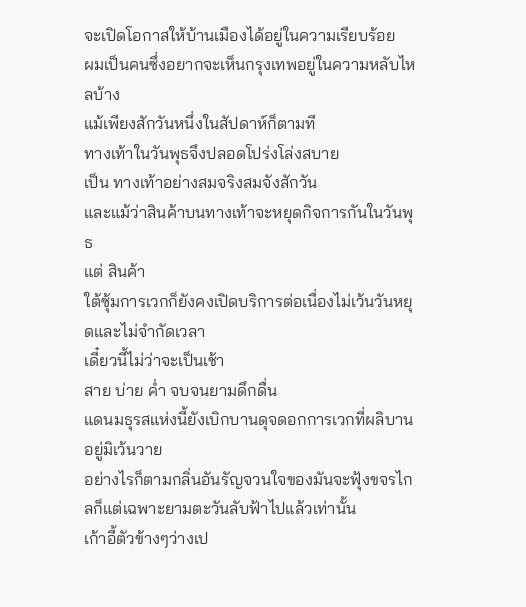จะเปิดโอกาสให้บ้านเมืองได้อยู่ในความเรียบร้อย
ผมเป็นคนซึ่งอยากจะเห็นกรุงเทพอยู่ในความหลับไหลบ้าง
แม้เพียงสักวันหนึ่งในสัปดาห์ก็ตามที
ทางเท้าในวันพุธจึงปลอดโปร่งโล่งสบาย
เป็น ทางเท้าอย่างสมจริงสมจังสักวัน
และแม้ว่าสินค้าบนทางเท้าจะหยุดกิจการกันในวันพุธ
แต่ สินค้า
ใต้ซุ้มการเวกก็ยังคงเปิดบริการต่อเนื่องไม่เว้นวันหยุดและไม่จำกัดเวลา
เดี๋ยวนี้ไม่ว่าจะเป็นเช้า
สาย บ่าย ค่ำ จบจนยามดึกดื่น
แดนมธุรสแห่งนี้ยังเบิกบานดุจดอกการเวกที่ผลิบานอยู่มิเว้นวาย
อย่างไรก็ตามกลิ่นอันรัญจวนใจของมันจะฟุ้งขจรไกลก็แต่เฉพาะยามตะวันลับฟ้าไปแล้วเท่านั้น
เก้าอี้ตัวข้างๆว่างเป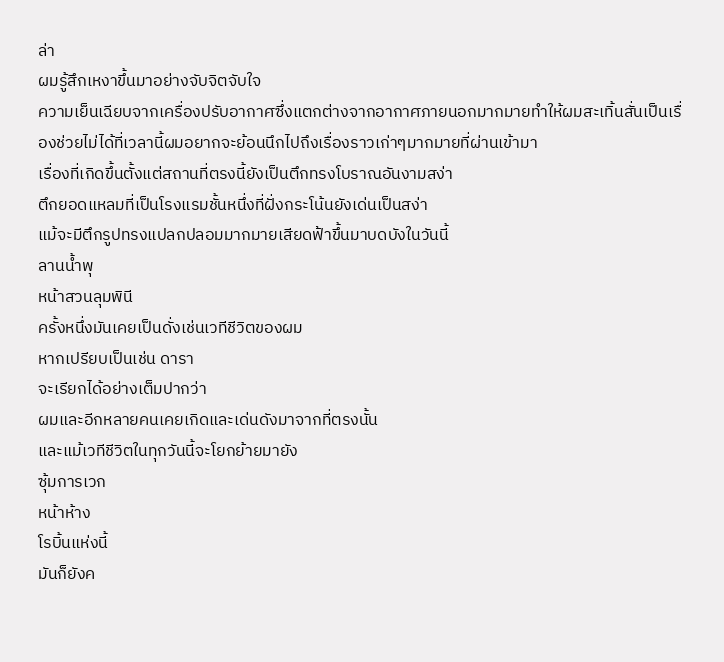ล่า
ผมรู้สึกเหงาขึ้นมาอย่างจับจิตจับใจ
ความเย็นเฉียบจากเครื่องปรับอากาศซึ่งแตกต่างจากอากาศภายนอกมากมายทำให้ผมสะเทิ้นสั่นเป็นเรื่องช่วยไม่ได้ที่เวลานี้ผมอยากจะย้อนนึกไปถึงเรื่องราวเก่าๆมากมายที่ผ่านเข้ามา
เรื่องที่เกิดขึ้นตั้งแต่สถานที่ตรงนี้ยังเป็นตึกทรงโบราณอันงามสง่า
ตึกยอดแหลมที่เป็นโรงแรมชั้นหนึ่งที่ฝั่งกระโน้นยังเด่นเป็นสง่า
แม้จะมีตึกรูปทรงแปลกปลอมมากมายเสียดฟ้าขึ้นมาบดบังในวันนี้
ลานน้ำพุ
หน้าสวนลุมพินี
ครั้งหนึ่งมันเคยเป็นดั่งเช่นเวทีชีวิตของผม
หากเปรียบเป็นเช่น ดารา
จะเรียกได้อย่างเต็มปากว่า
ผมและอีกหลายคนเคยเกิดและเด่นดังมาจากที่ตรงนั้น
และแม้เวทีชีวิตในทุกวันนี้จะโยกย้ายมายัง
ซุ้มการเวก
หน้าห้าง
โรบิ้นแห่งนี้
มันก็ยังค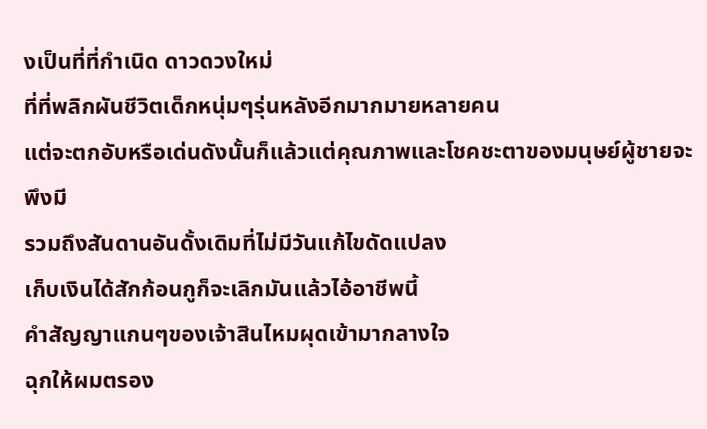งเป็นที่ที่กำเนิด ดาวดวงใหม่
ที่ที่พลิกผันชีวิตเด็กหนุ่มๆรุ่นหลังอีกมากมายหลายคน
แต่จะตกอับหรือเด่นดังนั้นก็แล้วแต่คุณภาพและโชคชะตาของมนุษย์ผู้ชายจะพึงมี
รวมถึงสันดานอันดั้งเดิมที่ไม่มีวันแก้ไขดัดแปลง
เก็บเงินได้สักก้อนกูก็จะเลิกมันแล้วไอ้อาชีพนี้
คำสัญญาแกนๆของเจ้าสินไหมผุดเข้ามากลางใจ
ฉุกให้ผมตรอง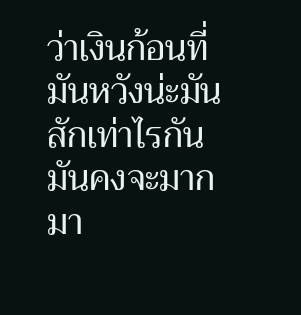ว่าเงินก้อนที่มันหวังน่ะมันสักเท่าไรกัน
มันคงจะมากมา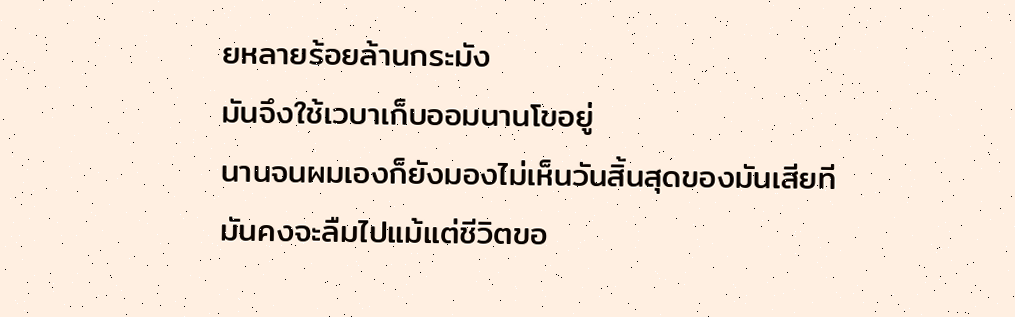ยหลายร้อยล้านกระมัง
มันจึงใช้เวบาเก็บออมนานโขอยู่
นานจนผมเองก็ยังมองไม่เห็นวันสิ้นสุดของมันเสียที
มันคงจะลืมไปแม้แต่ชีวิตขอ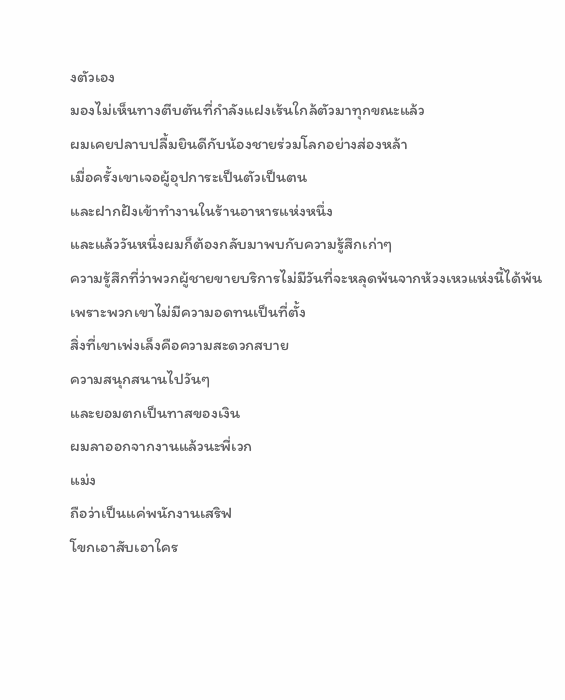งตัวเอง
มองไม่เห็นทางตีบตันที่กำลังแฝงเร้นใกล้ตัวมาทุกขณะแล้ว
ผมเคยปลาบปลื้มยินดีกับน้องชายร่วมโลกอย่างส่องหล้า
เมื่อครั้งเขาเจอผู้อุปการะเป็นตัวเป็นตน
และฝากฝังเข้าทำงานในร้านอาหารแห่งหนึ่ง
และแล้ววันหนึ่งผมก็ต้องกลับมาพบกับความรู้สึกเก่าๆ
ความรู้สึกที่ว่าพวกผู้ชายขายบริการไม่มีวันที่จะหลุดพ้นจากห้วงเหวแห่งนี้ได้พ้น
เพราะพวกเขาไม่มีความอดทนเป็นที่ตั้ง
สิ่งที่เขาเพ่งเล็งคือความสะดวกสบาย
ความสนุกสนานไปวันๆ
และยอมตกเป็นทาสของเงิน
ผมลาออกจากงานแล้วนะพี่เวก
แม่ง
ถือว่าเป็นแค่พนักงานเสริฟ
โขกเอาสับเอาใคร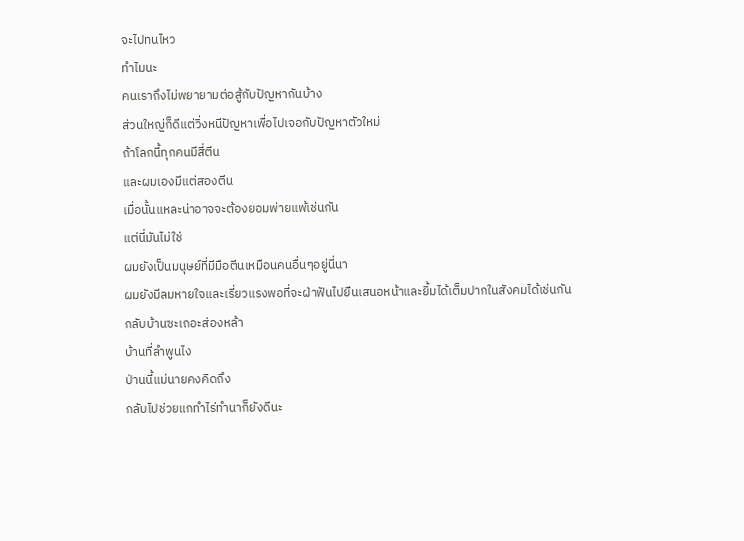จะไปทนไหว
ทำไมนะ
คนเราถึงไม่พยายามต่อสู้กับปัญหากันบ้าง
ส่วนใหญ่ก็ดีแต่วิ่งหนีปัญหาเพื่อไปเจอกับปัญหาตัวใหม่
ถ้าโลกนี้ทุกคนมีสี่ตีน
และผมเองมีแต่สองตีน
เมื่อนั้นแหละน่าอาจจะต้องยอมพ่ายแพ้เช่นกัน
แต่นี่มันไม่ใช่
ผมยังเป็นมนุษย์ที่มีมือตีนเหมือนคนอื่นๆอยู่นี่นา
ผมยังมีลมหายใจและเรี่ยวแรงพอที่จะฝ่าฟันไปยืนเสนอหน้าและยิ้มได้เต็มปากในสังคมได้เช่นกัน
กลับบ้านซะเถอะส่องหล้า
บ้านที่ลำพูนไง
ป่านนี้แม่นายคงคิดถึง
กลับไปช่วยแกทำไร่ทำนาก็ยังดีนะ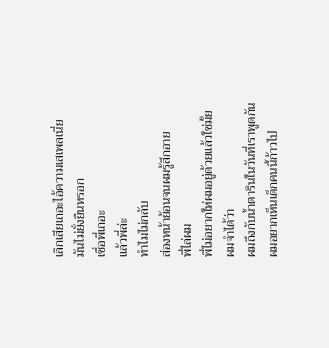เลิกเสียเถอะไอ้ความเสเพลเนี่ย
มันไม่ยั่งยืนหรอก
เชื่อพี่เถอะ
แล้วพี่ล่ะ
ทำไมไม่กลับ
ส่องหน้าย้อนจนผมรู้สึกอาย
พี่ไล่ผม
พี่ไม่อยากให่ผมอยู่ด้วยแล้วใช่มั้ย
ผมจำได้ว่า
ผมถึงกับน้ำตารินในวันที่เราพูดกัน
ผมอยากเห็นเด็กคนนี้ก้าวไป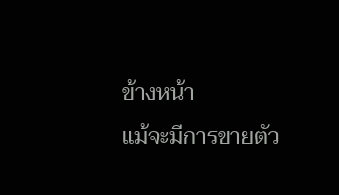ข้างหน้า
แม้จะมีการขายตัว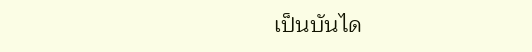เป็นบันได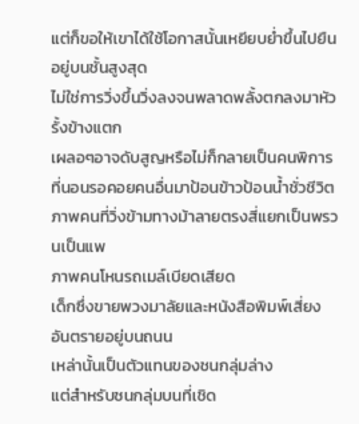แต่ก็ขอให้เขาได้ใช้โอกาสนั้นเหยียบย่ำขึ้นไปยืนอยู่บนชั้นสูงสุด
ไม่ใช่การวิ่งขึ้นวิ่งลงจนพลาดพลั้งตกลงมาหัวรั้งข้างแตก
เผลอๆอาจดับสูญหรือไม่ก็กลายเป็นคนพิการที่นอนรอคอยคนอื่นมาป้อนข้าวป้อนน้ำชั่วชีวิต
ภาพคนที่วิ่งข้ามทางม้าลายตรงสี่แยกเป็นพรวนเป็นแพ
ภาพคนโหนรถเมล์เบียดเสียด
เด็กซึ่งขายพวงมาลัยและหนังสือพิมพ์เสี่ยงอันตรายอยู่บนถนน
เหล่านั้นเป็นตัวแทนของชนกลุ่มล่าง
แต่สำหรับชนกลุ่มบนที่เชิด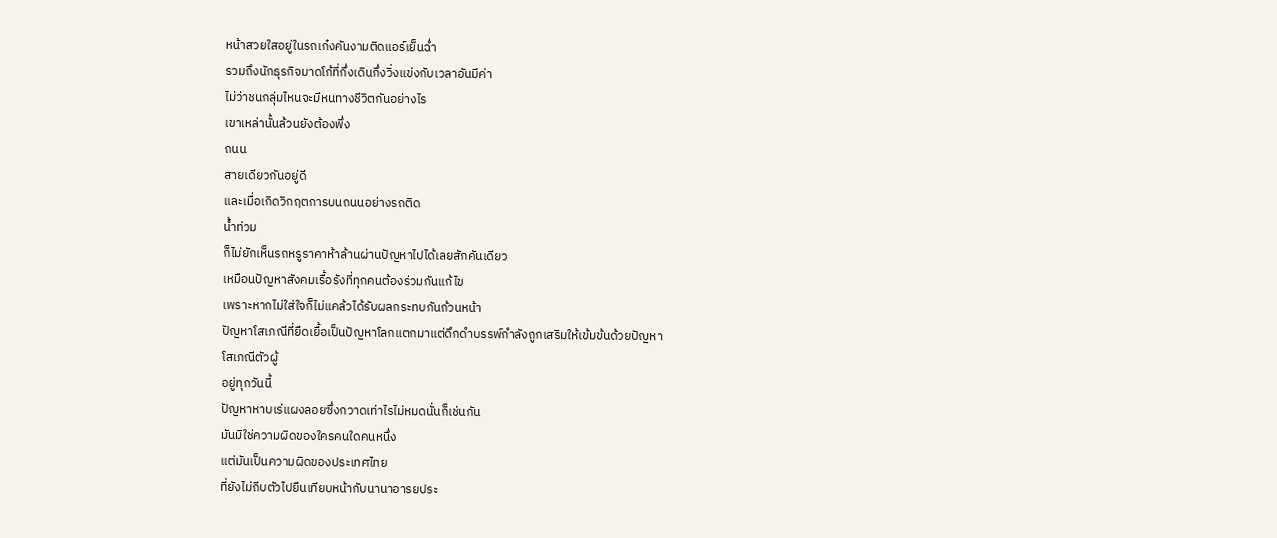หน้าสวยใสอยู่ในรถเก๋งคันงามติดแอร์เย็นฉ่ำ
รวมถึงนักธุรกิจมาดโก้ที่กึ่งเดินกึ่งวิ่งแข่งกับเวลาอันมีค่า
ไม่ว่าชนกลุ่มไหนจะมีหนทางชีวิตกันอย่างไร
เขาเหล่านั้นล้วนยังต้องพึ่ง
ถนน
สายเดียวกันอยู่ดี
และเมื่อเกิดวิกฤตการบนถนนอย่างรถติด
น้ำท่วม
ก็ไม่ยักเห็นรถหรูราคาห้าล้านผ่านปัญหาไปได้เลยสักคันเดียว
เหมือนปัญหาสังคมเรื้อรังที่ทุกคนต้องร่วมกันแก้ไข
เพราะหากไม่ใส่ใจก็ไม่แคล้วได้รับผลกระทบกันถ้วนหน้า
ปัญหาโสเภณีที่ยืดเยื้อเป็นปัญหาโลกแตกมาแต่ดึกดำบรรพ์กำลังถูกเสริมให้เข้มข้นด้วยปัญหา
โสเภณีตัวผู้
อยู่ทุกวันนี้
ปัญหาหาบเร่แผงลอยซึ่งกวาดเท่าไรไม่หมดนั่นก็เช่นกัน
มันมิใช่ความผิดของใครคนใดคนหนึ่ง
แต่มันเป็นความผิดของประเทศไทย
ที่ยังไม่ถีบตัวไปยืนเทียบหน้ากับนานาอารยประ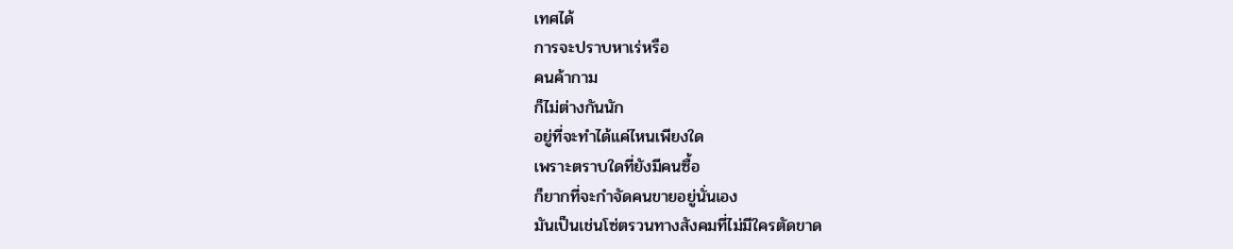เทศได้
การจะปราบหาเร่หรือ
คนค้ากาม
ก็ไม่ต่างกันนัก
อยู่ที่จะทำได้แค่ไหนเพียงใด
เพราะตราบใดที่ยังมีคนซื้อ
ก็ยากที่จะกำจัดคนขายอยู่นั่นเอง
มันเป็นเช่นโซ่ตรวนทางสังคมที่ไม่มีใครตัดขาด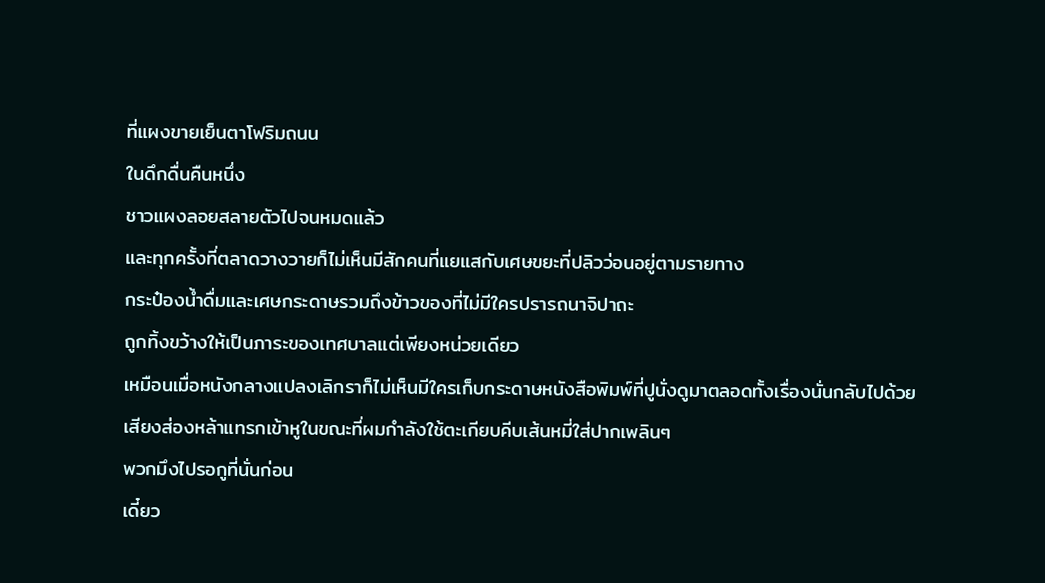ที่แผงขายเย็นตาโฟริมถนน
ในดึกดื่นคืนหนึ่ง
ชาวแผงลอยสลายตัวไปจนหมดแล้ว
และทุกครั้งที่ตลาดวางวายก็ไม่เห็นมีสักคนที่แยแสกับเศษขยะที่ปลิวว่อนอยู่ตามรายทาง
กระป๋องน้ำดื่มและเศษกระดาษรวมถึงข้าวของที่ไม่มีใครปรารถนาจิปาถะ
ถูกทิ้งขว้างให้เป็นภาระของเทศบาลแต่เพียงหน่วยเดียว
เหมือนเมื่อหนังกลางแปลงเลิกราก็ไม่เห็นมีใครเก็บกระดาษหนังสือพิมพ์ที่ปูนั่งดูมาตลอดทั้งเรื่องนั่นกลับไปด้วย
เสียงส่องหล้าแทรกเข้าหูในขณะที่ผมกำลังใช้ตะเกียบคีบเส้นหมี่ใส่ปากเพลินๆ
พวกมึงไปรอกูที่นั่นก่อน
เดี๋ยว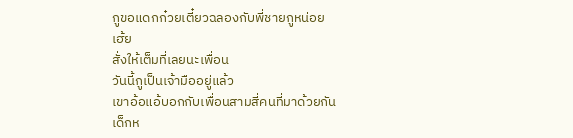กูขอแดกก๋วยเตี๋ยวฉลองกับพี่ชายกูหน่อย
เฮ้ย
สั่งให้เต็มที่เลยนะเพื่อน
วันนี้กูเป็นเจ้ามืออยู่แล้ว
เขาอ้อแอ้บอกกับเพื่อนสามสี่คนที่มาด้วยกัน
เด็กห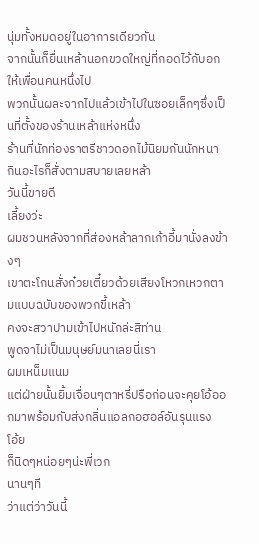นุ่มทั้งหมดอยู่ในอาการเดียวกัน
จากนั้นก็ยื่นเหล้านอกขวดใหญ่ที่กอดไว้กับอกให้เพื่อนคนหนึ่งไป
พวกนั้นผละจากไปแล้วเข้าไปในซอยเล็กๆซึ่งเป็นที่ตั้งของร้านเหล้าแห่งหนึ่ง
ร้านที่นักท่องราตรีชาวดอกไม้นิยมกันนักหนา
กินอะไรก็สั่งตามสบายเลยหล้า
วันนี้ขายดี
เลี้ยงว่ะ
ผมชวนหลังจากที่ส่องหล้าลากเก้าอี้มานั่งลงข้างๆ
เขาตะโกนสั่งก๋วยเตี๋ยวด้วยเสียงโหวกเหวกตามแบบฉบับของพวกขี้เหล้า
คงจะสวาปามเข้าไปหนักล่ะสิท่าน
พูดจาไม่เป็นมนุษย์มนาเลยนี่เรา
ผมเหน็มแนม
แต่ฝ่ายนั้นยิ้มเจื่อนๆตาหรี่ปรือก่อนจะคุยโอ้ออกมาพร้อมกับส่งกลิ่นแอลกอฮอล์อันรุนแรง
โอ้ย
ก็นิดๆหน่อยๆน่ะพี่เวก
นานๆที
ว่าแต่ว่าวันนี้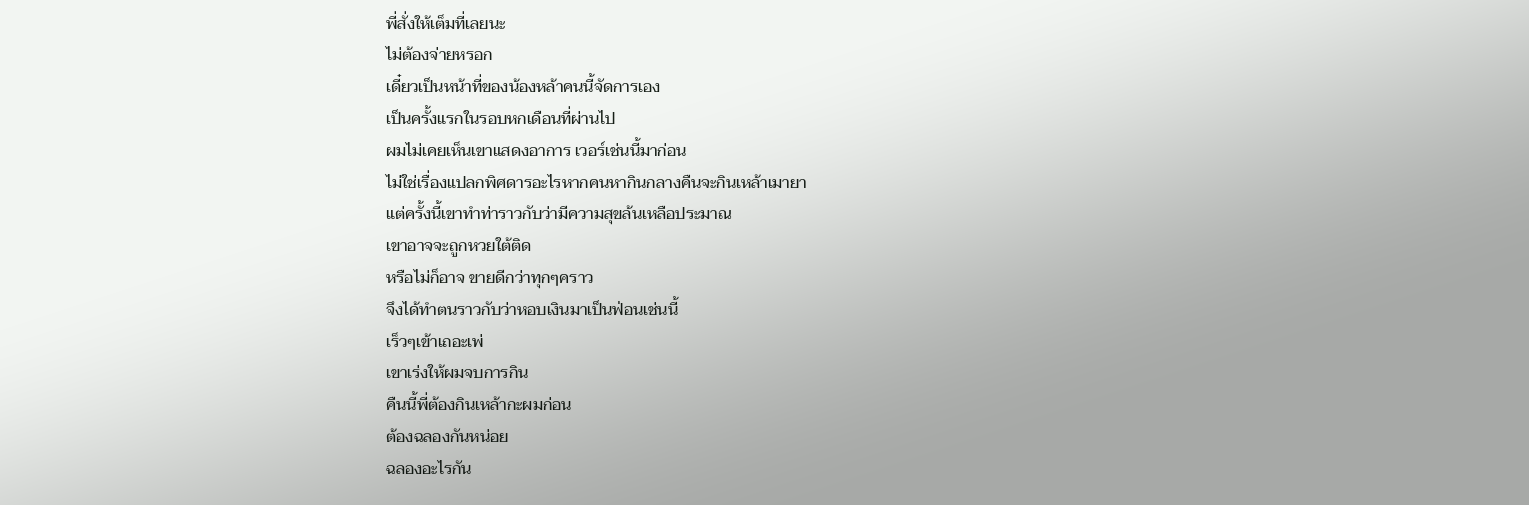พี่สั่งให้เต็มที่เลยนะ
ไม่ต้องจ่ายหรอก
เดี๋ยวเป็นหน้าที่ของน้องหล้าคนนี้จัดการเอง
เป็นครั้งแรกในรอบหกเดือนที่ผ่านไป
ผมไม่เคยเห็นเขาแสดงอาการ เวอร์เช่นนี้มาก่อน
ไม่ใช่เรื่องแปลกพิศดารอะไรหากคนหากินกลางคืนจะกินเหล้าเมายา
แต่ครั้งนี้เขาทำท่าราวกับว่ามีความสุขล้นเหลือประมาณ
เขาอาจจะถูกหวยใต้ติด
หรือไม่ก็อาจ ขายดีกว่าทุกๆคราว
จึงได้ทำตนราวกับว่าหอบเงินมาเป็นฟ่อนเช่นนี้
เร็วๆเข้าเถอะเพ่
เขาเร่งให้ผมจบการกิน
คืนนี้พี่ต้องกินเหล้ากะผมก่อน
ต้องฉลองกันหน่อย
ฉลองอะไรกัน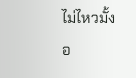ไม่ไหวมั้ง
อ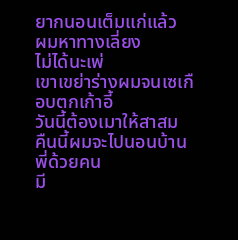ยากนอนเต็มแก่แล้ว
ผมหาทางเลี่ยง
ไม่ได้นะเพ่
เขาเขย่าร่างผมจนเซเกือบตกเก้าอี้
วันนี้ต้องเมาให้สาสม
คืนนี้ผมจะไปนอนบ้านพี่ด้วยคน
มี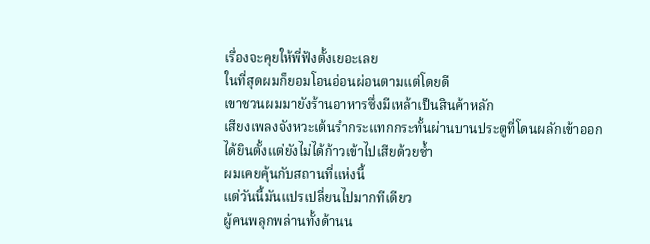เรื่องจะคุยให้พี่ฟังตั้งเยอะเลย
ในที่สุดผมก็ยอมโอนอ่อนผ่อนตามแต่โดยดี
เขาชวนผมมายังร้านอาหารซึ่งมีเหล้าเป็นสินค้าหลัก
เสียงเพลงจังหวะเต้นรำกระแทกกระทั้นผ่านบานประตูที่โดนผลักเข้าออก
ได้ยินตั้งแต่ยังไม่ได้ก้าวเข้าไปเสียด้วยซ้ำ
ผมเคยคุ้นกับสถานที่แห่งนี้
แต่วันนี้มันแปรเปลี่ยนไปมากทีเดียว
ผู้คนพลุกพล่านทั้งด้านน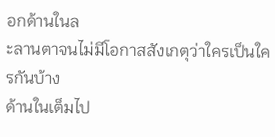อกด้านในล
ะลานตาจนไม่มีโอกาสสังเกตุว่าใครเป็นใครกันบ้าง
ด้านในเต็มไป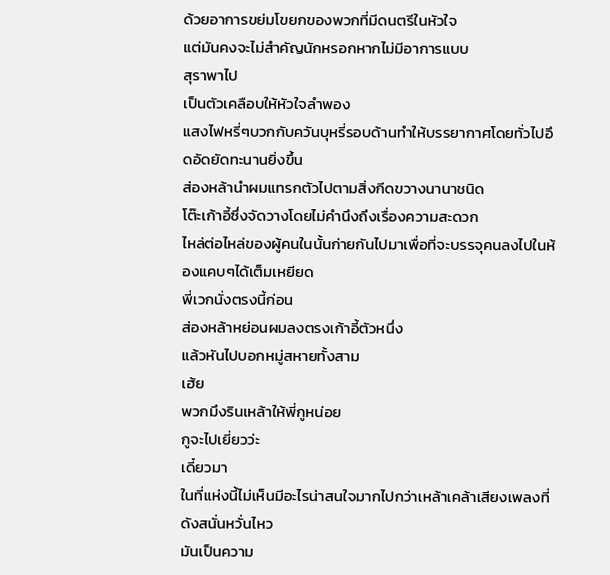ด้วยอาการขย่มโขยกของพวกที่มีดนตรีในหัวใจ
แต่มันคงจะไม่สำคัญนักหรอกหากไม่มีอาการแบบ
สุราพาไป
เป็นตัวเคลือบให้หัวใจลำพอง
แสงไฟหรี่ๆบวกกับควันบุหรี่รอบด้านทำให้บรรยากาศโดยทั่วไปอึดอัดยัดทะนานยิ่งขึ้น
ส่องหล้านำผมแทรกตัวไปตามสิ่งกีดขวางนานาชนิด
โต๊ะเก้าอี้ซึ่งจัดวางโดยไม่คำนึงถึงเรื่องความสะดวก
ไหล่ต่อไหล่ของผู้คนในนั้นก่ายกันไปมาเพื่อที่จะบรรจุคนลงไปในห้องแคบๆได้เต็มเหยียด
พี่เวกนั่งตรงนี้ก่อน
ส่องหล้าหย่อนผมลงตรงเก้าอี้ตัวหนึ่ง
แล้วหันไปบอกหมู่สหายทั้งสาม
เฮ้ย
พวกมึงรินเหล้าให้พี่กูหน่อย
กูจะไปเยี่ยวว่ะ
เดี๋ยวมา
ในที่แห่งนี้ไม่เห็นมีอะไรน่าสนใจมากไปกว่าเหล้าเคล้าเสียงเพลงที่ดังสนั่นหวั่นไหว
มันเป็นความ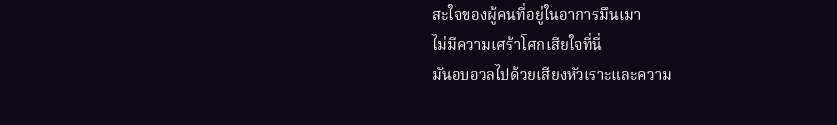สะใจของผู้คนที่อยู่ในอาการมึนเมา
ไม่มีความเศร้าโศกเสียใจที่นี่
มันอบอวลไปด้วยเสียงหัวเราะและความ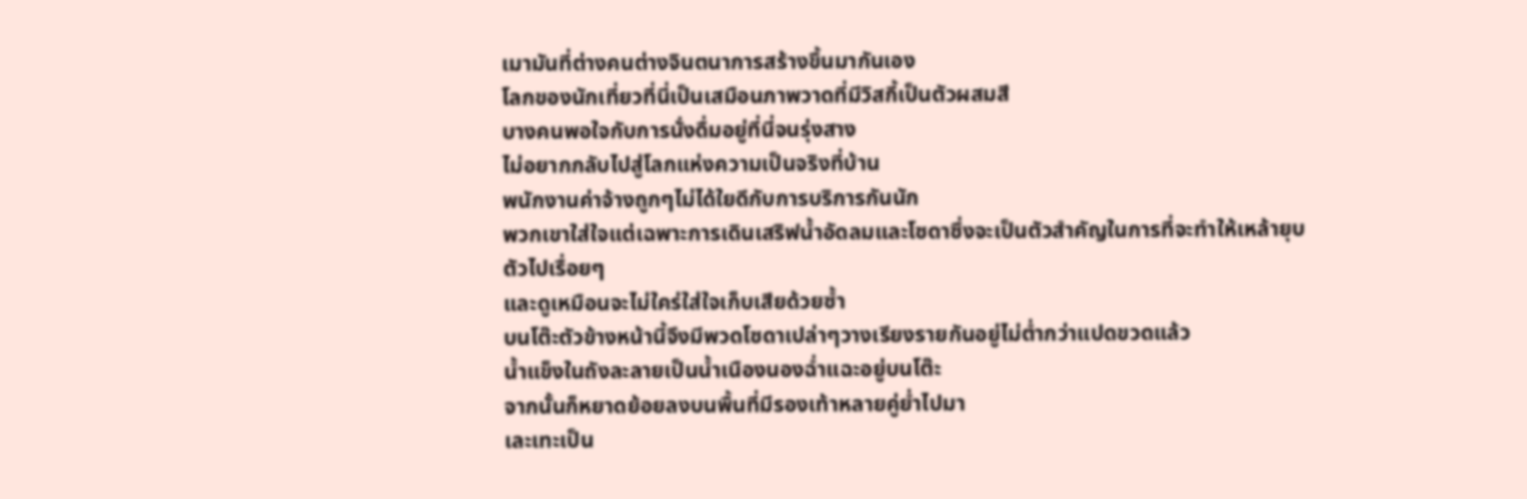เมามันที่ต่างคนต่างจินตนาการสร้างขึ้นมากันเอง
โลกของนักเที่ยวที่นี่เป็นเสมือนภาพวาดที่มีวิสกี้เป็นตัวผสมสี
บางคนพอใจกับการนั่งดื่มอยู่ที่นี่จนรุ่งสาง
ไม่อยากกลับไปสู่โลกแห่งความเป็นจริงที่บ้าน
พนักงานค่าจ้างถูกๆไม่ได้ใยดีกับการบริการกันนัก
พวกเขาใส่ใจแต่เฉพาะการเดินเสริฟน้ำอัดลมและโซดาซึ่งจะเป็นตัวสำคัญในการที่จะทำให้เหล้ายุบตัวไปเรื่อยๆ
และดูเหมือนจะไม่ใคร่ใส่ใจเก็บเสียด้วยซ้ำ
บนโต๊ะตัวข้างหน้านี้จึงมีพวดโซดาเปล่าๆวางเรียงรายกันอยู่ไม่ต่ำกว่าแปดขวดแล้ว
น้ำแข็งในถังละลายเป็นน้ำเนืองนองฉ่ำแฉะอยู่บนโต๊ะ
จากนั้นก็หยาดย้อยลงบนพื้นที่มีรองเท้าหลายคู่ย่ำไปมา
เละเทะเป็น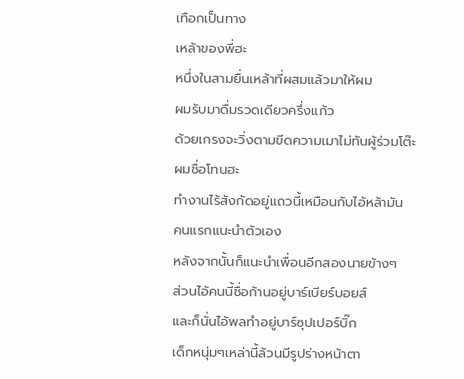เทือกเป็นทาง
เหล้าของพี่ฮะ
หนึ่งในสามยื่นเหล้าที่ผสมแล้วมาให้ผม
ผมรับมาดื่มรวดเดียวครึ่งแก้ว
ด้วยเกรงจะวิ่งตามขีดความเมาไม่ทันผู้ร่วมโต๊ะ
ผมชื่อโทนฮะ
ทำงานไร้สังกัดอยู่แถวนี้เหมือนกับไอ้หล้ามัน
คนแรกแนะนำตัวเอง
หลังจากนั้นก็แนะนำเพื่อนอีกสองนายข้างๆ
ส่วนไอ้คนนี้ชื่อก้านอยู่บาร์เบียร์บอยส์
และก็นั่นไอ้พลทำอยู่บาร์ซุปเปอร์บิ๊ก
เด็กหนุ่มๆเหล่านี้ล้วนมีรูปร่างหน้าตา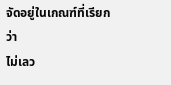จัดอยู่ในเกณฑ์ที่เรียกว่า
ไม่เลว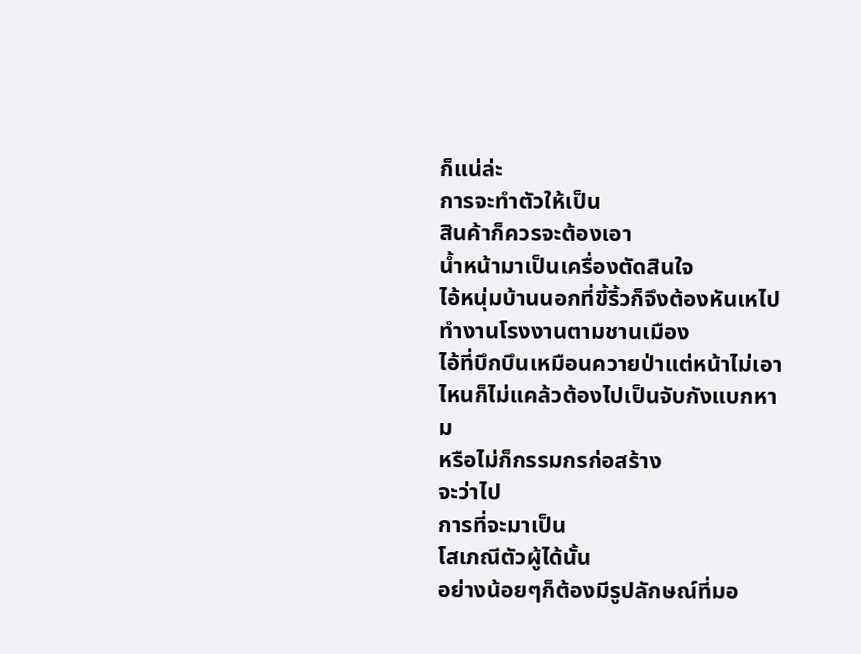ก็แน่ล่ะ
การจะทำตัวให้เป็น
สินค้าก็ควรจะต้องเอา
น้ำหน้ามาเป็นเครื่องตัดสินใจ
ไอ้หนุ่มบ้านนอกที่ขี้ริ้วก็จึงต้องหันเหไปทำงานโรงงานตามชานเมือง
ไอ้ที่บึกบึนเหมือนควายป่าแต่หน้าไม่เอาไหนก็ไม่แคล้วต้องไปเป็นจับกังแบกหาม
หรือไม่ก็กรรมกรก่อสร้าง
จะว่าไป
การที่จะมาเป็น
โสเภณีตัวผู้ได้นั้น
อย่างน้อยๆก็ต้องมีรูปลักษณ์ที่มอ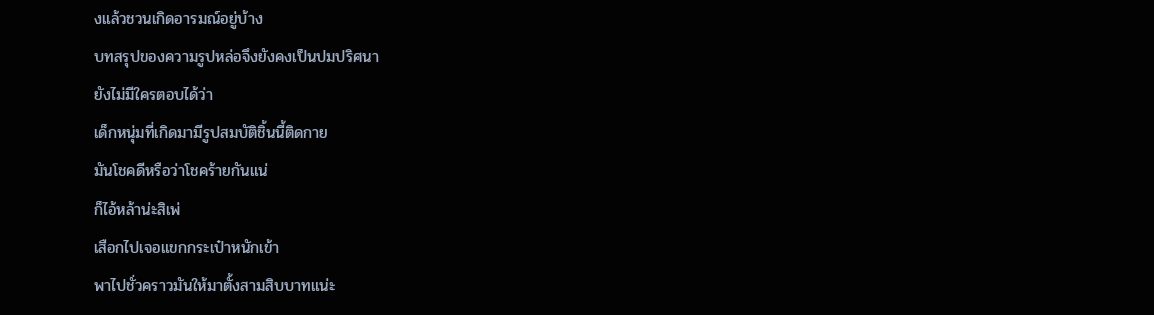งแล้วชวนเกิดอารมณ์อยู่บ้าง
บทสรุปของความรูปหล่อจึงยังคงเป็นปมปริศนา
ยังไม่มีใครตอบได้ว่า
เด็กหนุ่มที่เกิดมามีรูปสมบัติชิ้นนี้ติดกาย
มันโชคดีหรือว่าโชคร้ายกันแน่
ก็ไอ้หล้าน่ะสิเพ่
เสือกไปเจอแขกกระเป๋าหนักเข้า
พาไปชั่วคราวมันให้มาตั้งสามสิบบาทแน่ะ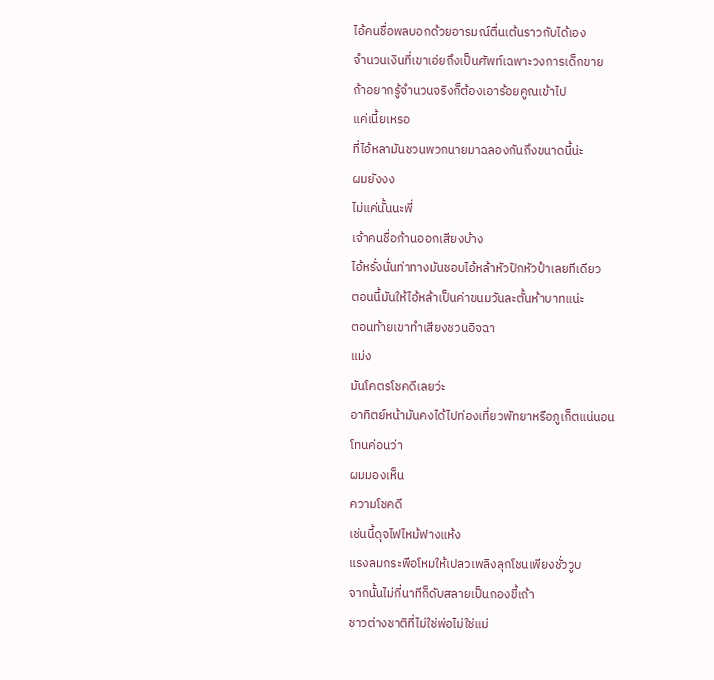ไอ้คนชื่อพลบอกด้วยอารมณ์ตื่นเต้นราวกับได้เอง
จำนวนเงินที่เขาเอ่ยถึงเป็นศัพท์เฉพาะวงการเด็กขาย
ถ้าอยากรู้จำนวนจริงก็ต้องเอาร้อยคูณเข้าไป
แค่เนี้ยเหรอ
ที่ไอ้หลามันชวนพวกนายมาฉลองกันถึงขนาดนี้น่ะ
ผมยังงง
ไม่แค่นั้นนะพี่
เจ้าคนชื่อก้านออกเสียงบ้าง
ไอ้หรั่งนั่นท่าทางมันชอบไอ้หล้าหัวปักหัวปำเลยทีเดียว
ตอนนี้มันให้ไอ้หล้าเป็นค่าขนมวันละตั้นห้าบาทแน่ะ
ตอนท้ายเขาทำเสียงชวนอิจฉา
แม่ง
มันโคตรโชคดีเลยว่ะ
อาทิตย์หน้ามันคงได้ไปท่องเที่ยวพัทยาหรือภูเก็ตแน่นอน
โทนค่อนว่า
ผมมองเห็น
ความโชคดี
เช่นนี้ดุจไฟไหม้ฟางแห้ง
แรงลมกระพือโหมให้เปลวเพลิงลุกโชนเพียงชั่ววูบ
จากนั้นไม่กี่นาทีก็ดับสลายเป็นกองขี้เถ้า
ชาวต่างชาติที่ไม่ใช่พ่อไม่ใช่แม่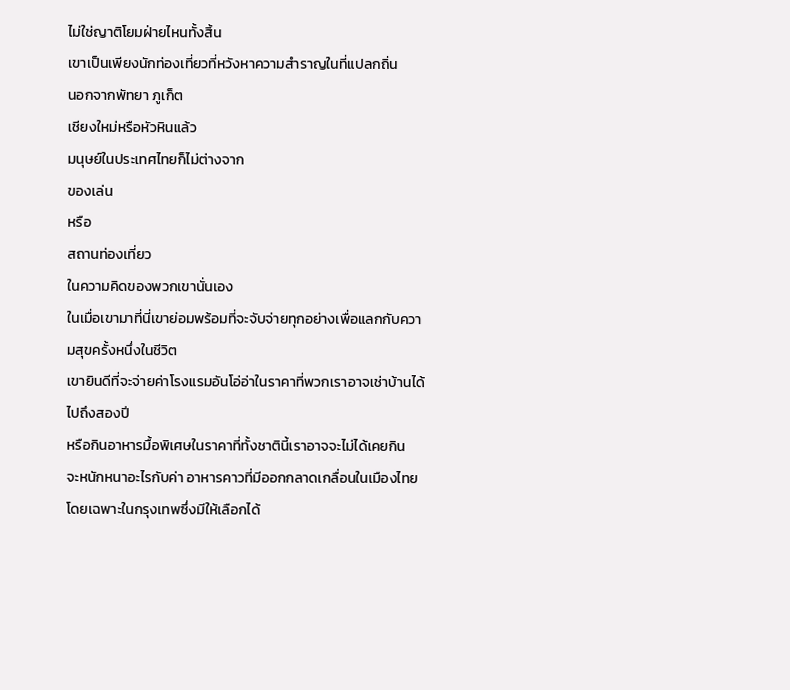ไม่ใช่ญาติโยมฝ่ายไหนทั้งสิ้น
เขาเป็นเพียงนักท่องเที่ยวที่หวังหาความสำราญในที่แปลกถิ่น
นอกจากพัทยา ภูเก็ต
เชียงใหม่หรือหัวหินแล้ว
มนุษย์ในประเทศไทยก็ไม่ต่างจาก
ของเล่น
หรือ
สถานท่องเที่ยว
ในความคิดของพวกเขานั่นเอง
ในเมื่อเขามาที่นี่เขาย่อมพร้อมที่จะจับจ่ายทุกอย่างเพื่อแลกกับความสุขครั้งหนึ่งในชีวิต
เขายินดีที่จะจ่ายค่าโรงแรมอันโอ่อ่าในราคาที่พวกเราอาจเช่าบ้านได้ไปถึงสองปี
หรือกินอาหารมื้อพิเศษในราคาที่ทั้งชาตินี้เราอาจจะไม่ได้เคยกิน
จะหนักหนาอะไรกับค่า อาหารคาวที่มีออกกลาดเกลื่อนในเมืองไทย
โดยเฉพาะในกรุงเทพซึ่งมีให้เลือกได้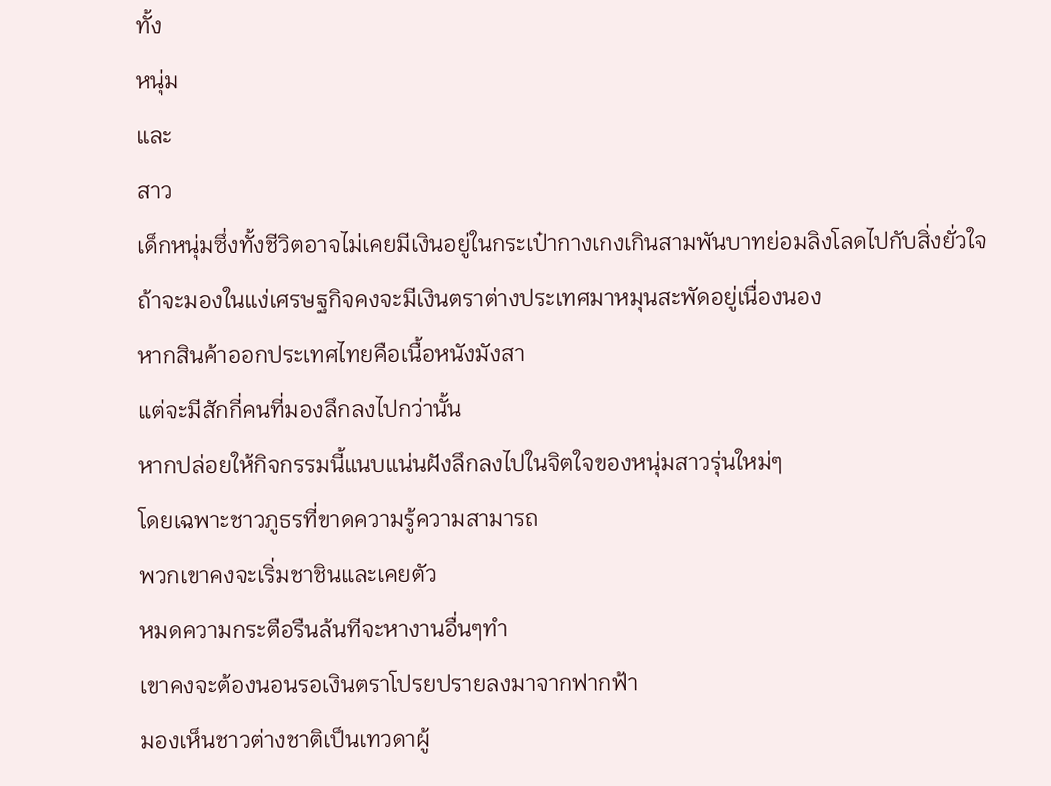ทั้ง
หนุ่ม
และ
สาว
เด็กหนุ่มซึ่งทั้งชีวิตอาจไม่เคยมีเงินอยู่ในกระเป๋ากางเกงเกินสามพันบาทย่อมลิงโลดไปกับสิ่งยั่วใจ
ถ้าจะมองในแง่เศรษฐกิจคงจะมีเงินตราต่างประเทศมาหมุนสะพัดอยู่เนื่องนอง
หากสินค้าออกประเทศไทยคือเนื้อหนังมังสา
แต่จะมีสักกี่คนที่มองลึกลงไปกว่านั้น
หากปล่อยให้กิจกรรมนี้แนบแน่นฝังลึกลงไปในจิตใจของหนุ่มสาวรุ่นใหม่ๆ
โดยเฉพาะชาวภูธรที่ขาดความรู้ความสามารถ
พวกเขาคงจะเริ่มชาชินและเคยตัว
หมดความกระตือรืนล้นทีจะหางานอื่นๆทำ
เขาคงจะต้องนอนรอเงินตราโปรยปรายลงมาจากฟากฟ้า
มองเห็นชาวต่างชาติเป็นเทวดาผู้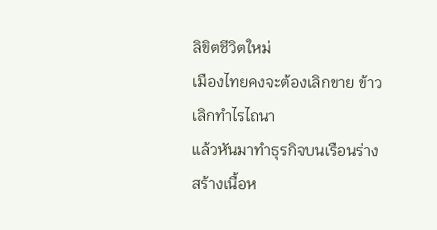ลิขิตชีวิตใหม่
เมืองไทยคงจะต้องเลิกขาย ข้าว
เลิกทำไรไถนา
แล้วหันมาทำธุรกิจบนเรือนร่าง
สร้างเนื้อห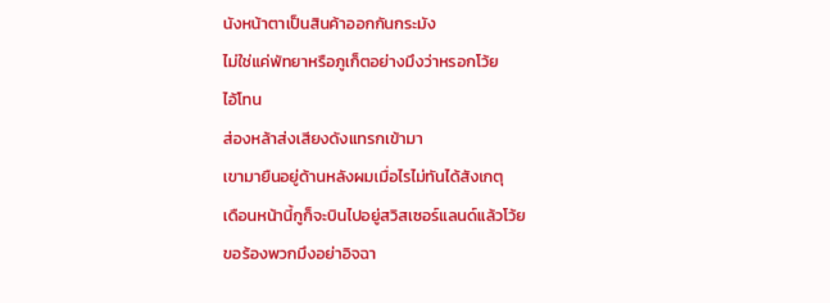นังหน้าตาเป็นสินค้าออกกันกระมัง
ไม่ใช่แค่พัทยาหรือภูเก็ตอย่างมึงว่าหรอกโว้ย
ไอ้โทน
ส่องหล้าส่งเสียงดังแทรกเข้ามา
เขามายืนอยู่ด้านหลังผมเมื่อไรไม่ทันได้สังเกตุ
เดือนหน้านี้กูก็จะบินไปอยู่สวิสเซอร์แลนด์แล้วโว้ย
ขอร้องพวกมึงอย่าอิจฉา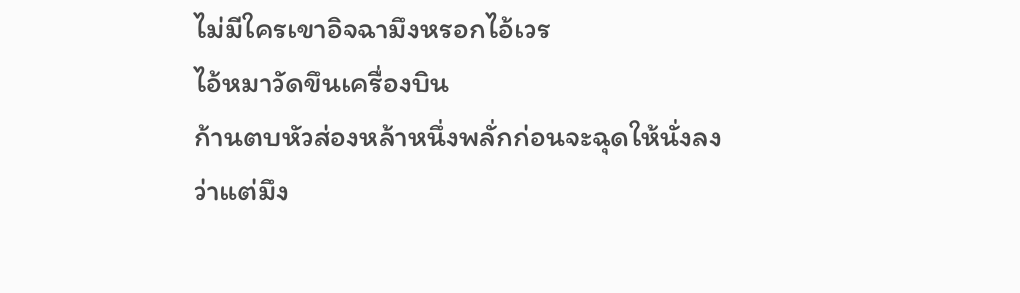ไม่มีใครเขาอิจฉามึงหรอกไอ้เวร
ไอ้หมาวัดขึนเครื่องบิน
ก้านตบหัวส่องหล้าหนึ่งพลั่กก่อนจะฉุดให้นั่งลง
ว่าแต่มึง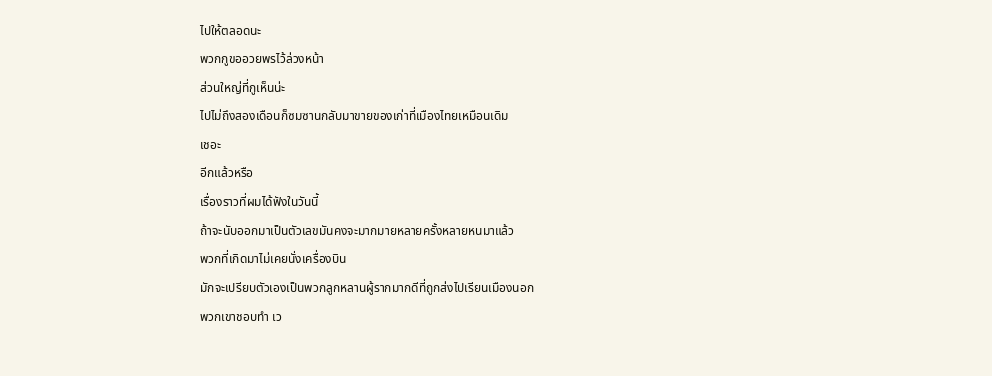ไปให้ตลอดนะ
พวกกูขออวยพรไว้ล่วงหน้า
ส่วนใหญ่ที่กูเห็นน่ะ
ไปไม่ถึงสองเดือนก็ซมซานกลับมาขายของเก่าที่เมืองไทยเหมือนเดิม
เชอะ
อีกแล้วหรือ
เรื่องราวที่ผมได้ฟังในวันนี้
ถ้าจะนับออกมาเป็นตัวเลขมันคงจะมากมายหลายครั้งหลายหนมาแล้ว
พวกที่เกิดมาไม่เคยนั่งเครื่องบิน
มักจะเปรียบตัวเองเป็นพวกลูกหลานผู้รากมากดีที่ถูกส่งไปเรียนเมืองนอก
พวกเขาชอบทำ เว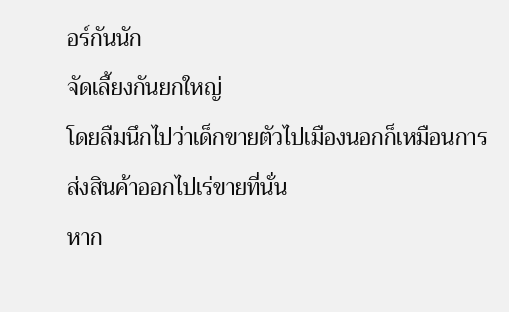อร์กันนัก
จัดเลี้ยงกันยกใหญ่
โดยลืมนึกไปว่าเด็กขายตัวไปเมืองนอกก็เหมือนการส่งสินค้าออกไปเร่ขายที่นั่น
หาก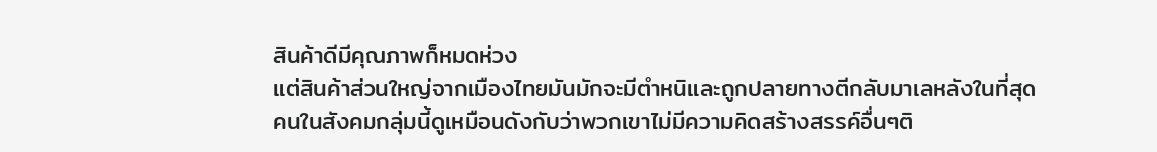สินค้าดีมีคุณภาพก็หมดห่วง
แต่สินค้าส่วนใหญ่จากเมืองไทยมันมักจะมีตำหนิและถูกปลายทางตีกลับมาเลหลังในที่สุด
คนในสังคมกลุ่มนี้ดูเหมือนดังกับว่าพวกเขาไม่มีความคิดสร้างสรรค์อื่นๆติ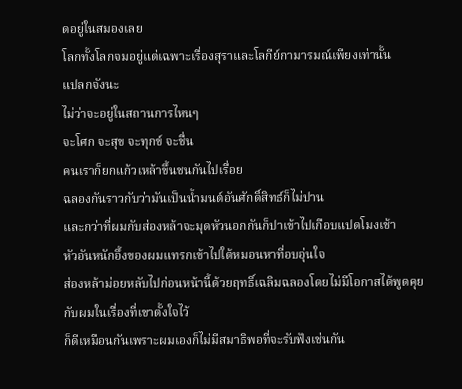ดอยู่ในสมองเลย
โลกทั้งโลกจมอยู่แต่เฉพาะเรื่องสุราและโลกีย์กามารมณ์เพียงเท่านั้น
แปลกจังนะ
ไม่ว่าจะอยู่ในสถานการไหนๆ
จะโศก จะสุข จะทุกข์ จะชื่น
คนเราก็ยกแก้วเหล้าขึ้นชนกันไปเรื่อย
ฉลองกันราวกับว่ามันเป็นน้ำมนต์อันศักดิ์สิทธ์ก็ไม่ปาน
และกว่าที่ผมกับส่องหล้าจะมุดหัวนอกกันก็ปาเข้าไปเกือบแปดโมงเช้า
หัวอันหนักอึ้งของผมแทรกเข้าไปใต้หมอนหาที่อบอุ่นใจ
ส่องหล้าม่อยหลับไปก่อนหน้านี้ด้วยฤทธิ์เฉลิมฉลองโดยไม่มีโอกาสได้พูดคุยกับผมในเรื่องที่เขาตั้งใจไว้
ก็ดีเหมือนกันเพราะผมเองก็ไม่มีสมาธิพอที่จะรับฟังเช่นกัน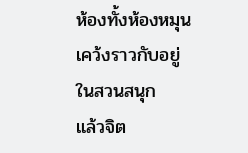ห้องทั้งห้องหมุนเคว้งราวกับอยู่ในสวนสนุก
แล้วจิต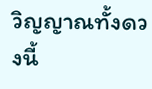วิญญาณทั้งดวงนี้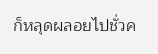ก็หลุดผลอยไปชั่วค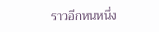ราวอีกหนหนึ่ง